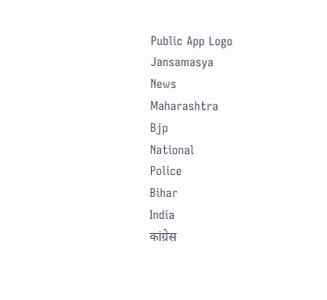Public App Logo
Jansamasya
News
Maharashtra
Bjp
National
Police
Bihar
India
कांग्रेस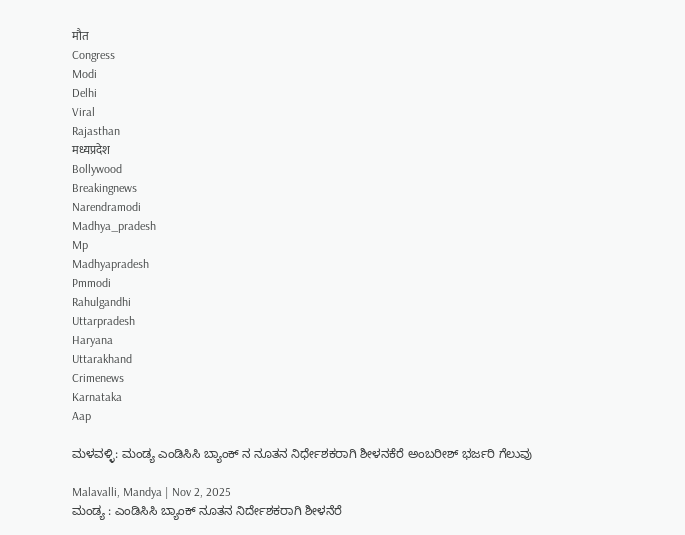मौत
Congress
Modi
Delhi
Viral
Rajasthan
मध्यप्रदेश
Bollywood
Breakingnews
Narendramodi
Madhya_pradesh
Mp
Madhyapradesh
Pmmodi
Rahulgandhi
Uttarpradesh
Haryana
Uttarakhand
Crimenews
Karnataka
Aap

ಮಳವಳ್ಳಿ: ಮಂಡ್ಯ ಎಂಡಿಸಿಸಿ ಬ್ಯಾಂಕ್ ನ ನೂತನ ನಿರ್ಧೇಶಕರಾಗಿ ಶೀಳನಕೆರೆ ಅಂಬರೀಶ್ ಭರ್ಜರಿ ಗೆಲುವು

Malavalli, Mandya | Nov 2, 2025
ಮಂಡ್ಯ : ಎಂಡಿಸಿಸಿ ಬ್ಯಾಂಕ್ ನೂತನ ನಿರ್ದೇಶಕರಾಗಿ ಶೀಳನೆರೆ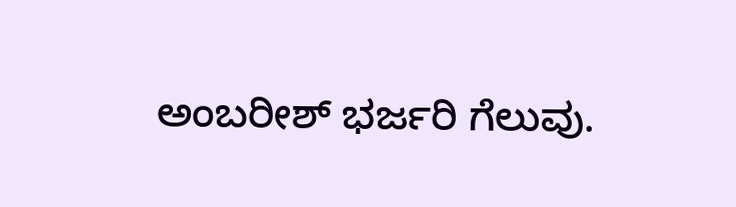ಅಂಬರೀಶ್ ಭರ್ಜರಿ ಗೆಲುವು.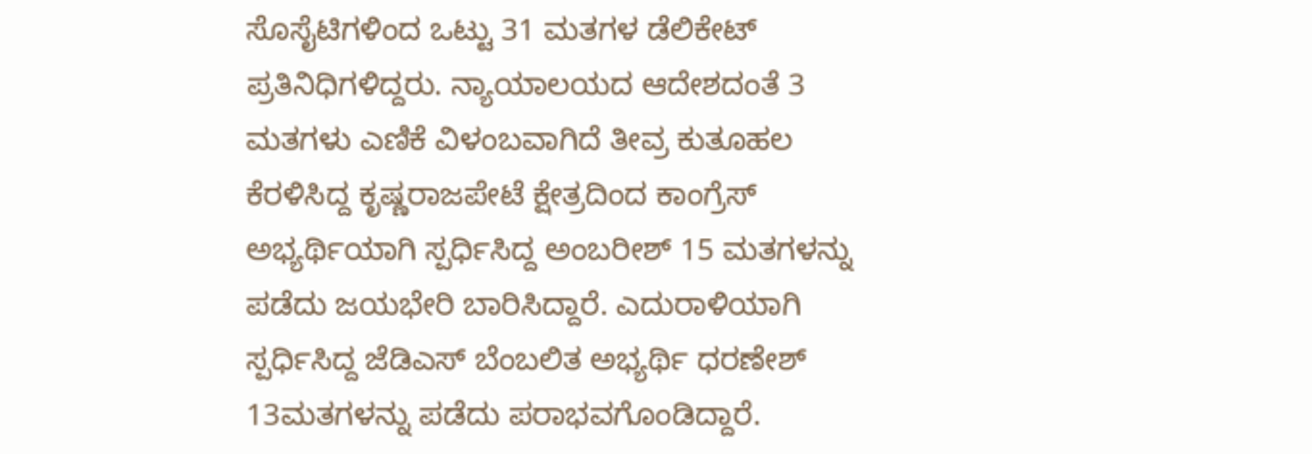ಸೊಸೈಟಿಗಳಿಂದ ಒಟ್ಟು 31 ಮತಗಳ ಡೆಲಿಕೇಟ್ ಪ್ರತಿನಿಧಿಗಳಿದ್ದರು. ನ್ಯಾಯಾಲಯದ ಆದೇಶದಂತೆ 3 ಮತಗಳು ಎಣಿಕೆ ವಿಳಂಬವಾಗಿದೆ ತೀವ್ರ ಕುತೂಹಲ ಕೆರಳಿಸಿದ್ದ ಕೃಷ್ಣರಾಜಪೇಟೆ ಕ್ಷೇತ್ರದಿಂದ ಕಾಂಗ್ರೆಸ್ ಅಭ್ಯರ್ಥಿಯಾಗಿ ಸ್ಪರ್ಧಿಸಿದ್ದ ಅಂಬರೀಶ್ 15 ಮತಗಳನ್ನು ಪಡೆದು ಜಯಭೇರಿ ಬಾರಿಸಿದ್ದಾರೆ. ಎದುರಾಳಿಯಾಗಿ ಸ್ಪರ್ಧಿಸಿದ್ದ ಜೆಡಿಎಸ್ ಬೆಂಬಲಿತ ಅಭ್ಯರ್ಥಿ ಧರಣೇಶ್ 13ಮತಗಳನ್ನು ಪಡೆದು ಪರಾಭವಗೊಂಡಿದ್ದಾರೆ.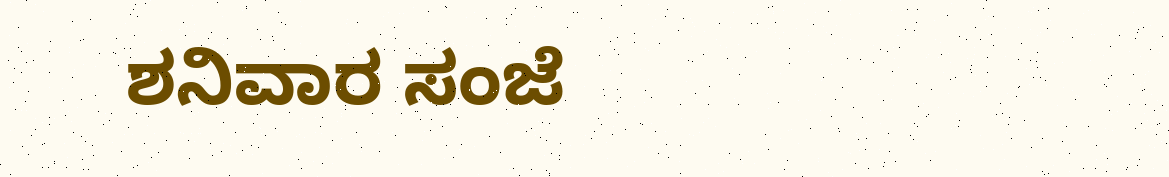ಶನಿವಾರ ಸಂಜೆ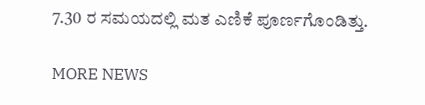7.30 ರ ಸಮಯದಲ್ಲಿ ಮತ ಎಣಿಕೆ ಪೂರ್ಣಗೊಂಡಿತ್ತು.

MORE NEWS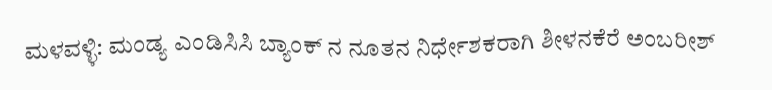ಮಳವಳ್ಳಿ: ಮಂಡ್ಯ ಎಂಡಿಸಿಸಿ ಬ್ಯಾಂಕ್ ನ ನೂತನ ನಿರ್ಧೇಶಕರಾಗಿ ಶೀಳನಕೆರೆ ಅಂಬರೀಶ್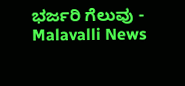ಭರ್ಜರಿ ಗೆಲುವು - Malavalli News